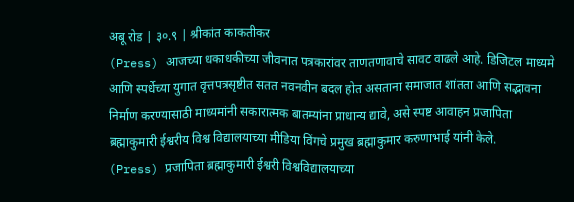अबू रोड | ३०.९ | श्रीकांत काकतीकर
(Press) आजच्या धकाधकीच्या जीवनात पत्रकारांवर ताणतणावाचे सावट वाढले आहे. डिजिटल माध्यमे आणि स्पर्धेच्या युगात वृत्तपत्रसृष्टीत सतत नवनवीन बदल होत असताना समाजात शांतता आणि सद्भावना निर्माण करण्यासाठी माध्यमांनी सकारात्मक बातम्यांना प्राधान्य द्यावे, असे स्पष्ट आवाहन प्रजापिता ब्रह्माकुमारी ईश्वरीय विश्व विद्यालयाच्या मीडिया विंगचे प्रमुख ब्रह्माकुमार करुणाभाई यांनी केले.
(Press) प्रजापिता ब्रह्माकुमारी ईश्वरी विश्वविद्यालयाच्या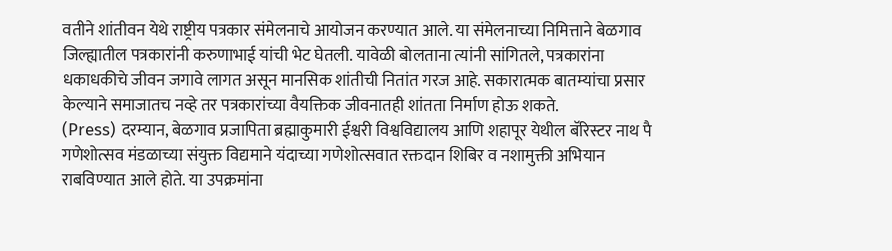वतीने शांतीवन येथे राष्ट्रीय पत्रकार संमेलनाचे आयोजन करण्यात आले. या संमेलनाच्या निमित्ताने बेळगाव जिल्ह्यातील पत्रकारांनी करुणाभाई यांची भेट घेतली. यावेळी बोलताना त्यांनी सांगितले, पत्रकारांना धकाधकीचे जीवन जगावे लागत असून मानसिक शांतीची नितांत गरज आहे. सकारात्मक बातम्यांचा प्रसार केल्याने समाजातच नव्हे तर पत्रकारांच्या वैयक्तिक जीवनातही शांतता निर्माण होऊ शकते.
(Press) दरम्यान, बेळगाव प्रजापिता ब्रह्माकुमारी ईश्वरी विश्वविद्यालय आणि शहापूर येथील बॅरिस्टर नाथ पै गणेशोत्सव मंडळाच्या संयुक्त विद्यमाने यंदाच्या गणेशोत्सवात रक्तदान शिबिर व नशामुक्ती अभियान राबविण्यात आले होते. या उपक्रमांना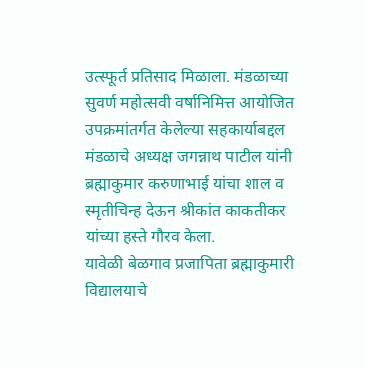उत्स्फूर्त प्रतिसाद मिळाला. मंडळाच्या सुवर्ण महोत्सवी वर्षानिमित्त आयोजित उपक्रमांतर्गत केलेल्या सहकार्याबद्दल मंडळाचे अध्यक्ष जगन्नाथ पाटील यांनी ब्रह्माकुमार करुणाभाई यांचा शाल व स्मृतीचिन्ह देऊन श्रीकांत काकतीकर यांच्या हस्ते गौरव केला.
यावेळी बेळगाव प्रजापिता ब्रह्माकुमारी विद्यालयाचे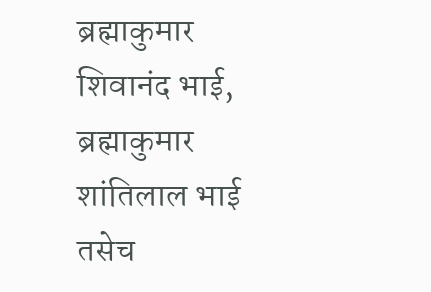ब्रह्माकुमार शिवानंद भाई, ब्रह्माकुमार शांतिलाल भाई तसेच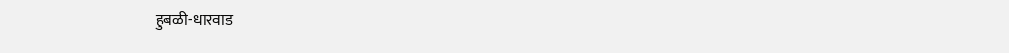हुबळी-धारवाड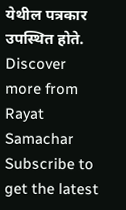येथील पत्रकार उपस्थित होते.
Discover more from Rayat Samachar
Subscribe to get the latest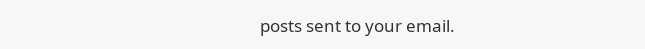posts sent to your email.